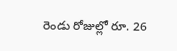రెండు రోజుల్లో రూ. 26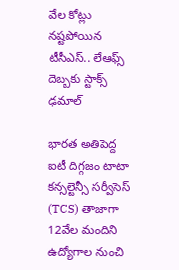వేల కోట్లు నష్టపోయిన టీసీఎస్.. లేఆఫ్స్ దెబ్బకు స్టాక్స్ ఢమాల్

భారత అతిపెద్ద ఐటీ దిగ్గజం టాటా కన్సల్టెన్సీ సర్వీసెస్ (TCS) తాజాగా 12వేల మందిని ఉద్యోగాల నుంచి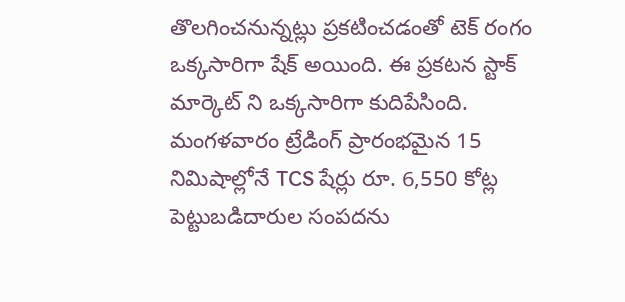తొలగించనున్నట్లు ప్రకటించడంతో టెక్ రంగం ఒక్కసారిగా షేక్ అయింది. ఈ ప్రకటన స్టాక్ మార్కెట్ ని ఒక్కసారిగా కుదిపేసింది. మంగళవారం ట్రేడింగ్ ప్రారంభమైన 15 నిమిషాల్లోనే TCS షేర్లు రూ. 6,550 కోట్ల పెట్టుబడిదారుల సంపదను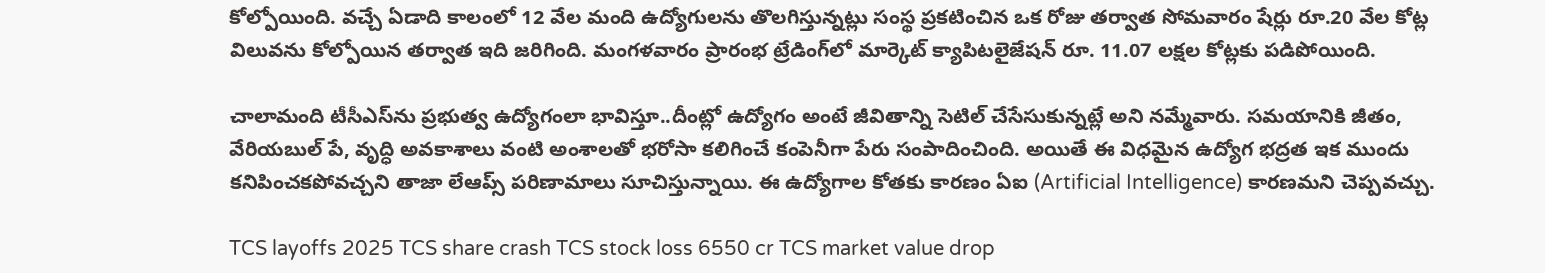కోల్పోయింది. వచ్చే ఏడాది కాలంలో 12 వేల మంది ఉద్యోగులను తొలగిస్తున్నట్లు సంస్థ ప్రకటించిన ఒక రోజు తర్వాత సోమవారం షేర్లు రూ.20 వేల కోట్ల విలువను కోల్పోయిన తర్వాత ఇది జరిగింది. మంగళవారం ప్రారంభ ట్రేడింగ్‌లో మార్కెట్ క్యాపిటలైజేషన్ రూ. 11.07 లక్షల కోట్లకు పడిపోయింది.

చాలామంది టీసీఎస్‌ను ప్రభుత్వ ఉద్యోగంలా భావిస్తూ..దీంట్లో ఉద్యోగం అంటే జీవితాన్ని సెటిల్ చేసేసుకున్నట్లే అని నమ్మేవారు. సమయానికి జీతం, వేరియబుల్ పే, వృద్ధి అవకాశాలు వంటి అంశాలతో భరోసా కలిగించే కంపెనీగా పేరు సంపాదించింది. అయితే ఈ విధమైన ఉద్యోగ భద్రత ఇక ముందు కనిపించకపోవచ్చని తాజా లేఆప్స్ పరిణామాలు సూచిస్తున్నాయి. ఈ ఉద్యోగాల కోతకు కారణం ఏఐ (Artificial Intelligence) కారణమని చెప్పవచ్చు.

TCS layoffs 2025 TCS share crash TCS stock loss 6550 cr TCS market value drop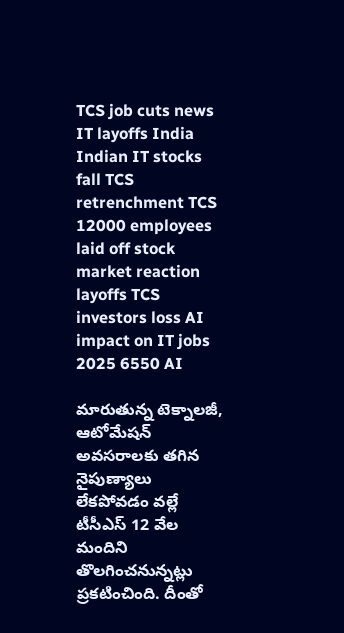TCS job cuts news IT layoffs India Indian IT stocks fall TCS retrenchment TCS 12000 employees laid off stock market reaction layoffs TCS investors loss AI impact on IT jobs 2025 6550 AI

మారుతున్న టెక్నాలజీ, ఆటోమేషన్ అవసరాలకు తగిన నైపుణ్యాలు లేకపోవడం వల్లే టీసీఎస్ 12 వేల మందిని తొలగించనున్నట్లు ప్రకటించింది. దీంతో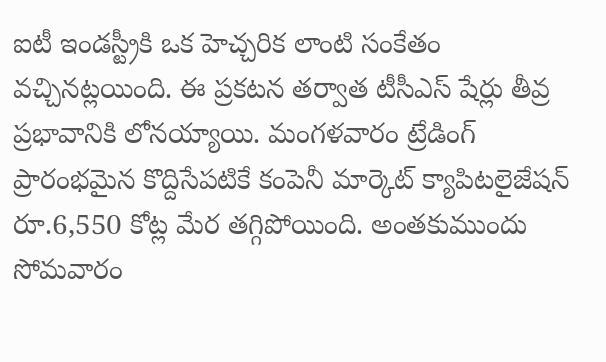ఐటీ ఇండస్ట్రీకి ఒక హెచ్చరిక లాంటి సంకేతం వచ్చినట్లయింది. ఈ ప్రకటన తర్వాత టీసీఎస్ షేర్లు తీవ్ర ప్రభావానికి లోనయ్యాయి. మంగళవారం ట్రేడింగ్ ప్రారంభమైన కొద్దిసేపటికే కంపెనీ మార్కెట్ క్యాపిటలైజేషన్ రూ.6,550 కోట్ల మేర తగ్గిపోయింది. అంతకుముందు సోమవారం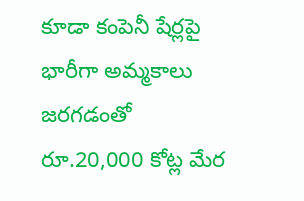కూడా కంపెనీ షేర్లపై భారీగా అమ్మకాలు జరగడంతో రూ.20,000 కోట్ల మేర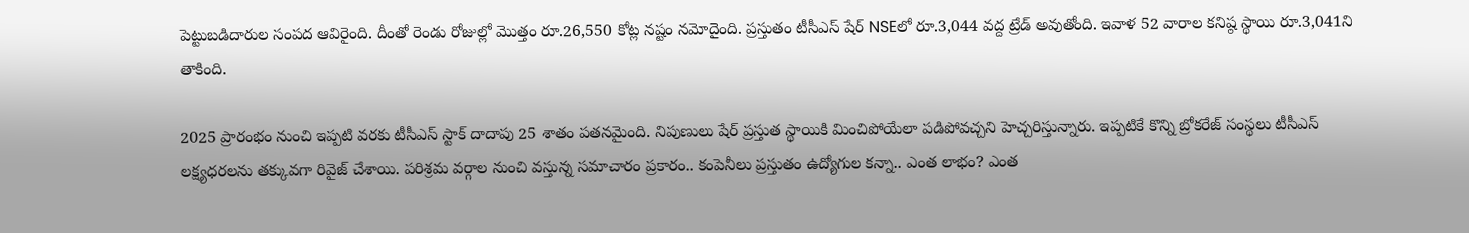పెట్టుబడిదారుల సంపద ఆవిరైంది. దీంతో రెండు రోజుల్లో మొత్తం రూ.26,550 కోట్ల నష్టం నమోదైంది. ప్రస్తుతం టీసీఎస్ షేర్ NSEలో రూ.3,044 వద్ద ట్రేడ్ అవుతోంది. ఇవాళ 52 వారాల కనిష్ఠ స్థాయి రూ.3,041ని తాకింది.

2025 ప్రారంభం నుంచి ఇప్పటి వరకు టీసీఎస్ స్టాక్ దాదాపు 25 శాతం పతనమైంది. నిపుణులు షేర్ ప్రస్తుత స్థాయికి మించిపోయేలా పడిపోవచ్చని హెచ్చరిస్తున్నారు. ఇప్పటికే కొన్ని బ్రోకరేజ్ సంస్థలు టీసీఎస్ లక్ష్యధరలను తక్కువగా రివైజ్ చేశాయి. పరిశ్రమ వర్గాల నుంచి వస్తున్న సమాచారం ప్రకారం.. కంపెనీలు ప్రస్తుతం ఉద్యోగుల కన్నా.. ఎంత లాభం? ఎంత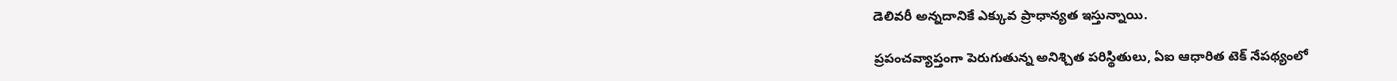డెలివరీ అన్నదానికే ఎక్కువ ప్రాధాన్యత ఇస్తున్నాయి.

ప్రపంచవ్యాప్తంగా పెరుగుతున్న అనిశ్చిత పరిస్థితులు, ఏఐ ఆధారిత టెక్ నేపథ్యంలో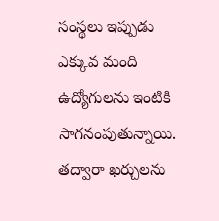సంస్థలు ఇప్పుడు ఎక్కువ మంది ఉద్యోగులను ఇంటికి సాగనంపుతున్నాయి. తద్వారా ఖర్చులను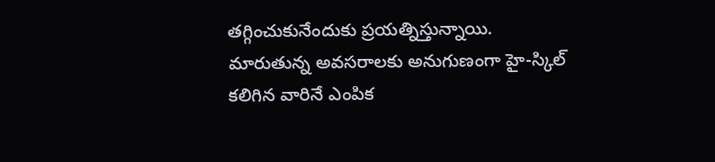తగ్గించుకునేందుకు ప్రయత్నిస్తున్నాయి. మారుతున్న అవసరాలకు అనుగుణంగా హై-స్కిల్ కలిగిన వారినే ఎంపిక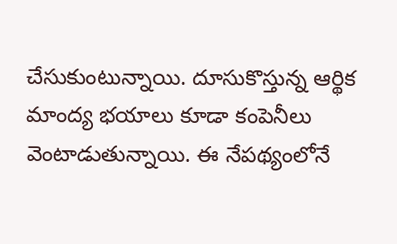చేసుకుంటున్నాయి. దూసుకొస్తున్న ఆర్థిక మాంద్య భయాలు కూడా కంపెనీలు వెంటాడుతున్నాయి. ఈ నేపథ్యంలోనే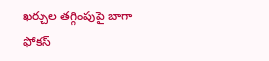ఖర్చుల తగ్గింపుపై బాగా ఫోకస్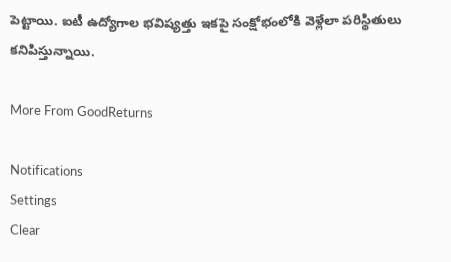పెట్టాయి. ఐటీ ఉద్యోగాల భవిష్యత్తు ఇకపై సంక్షోభంలోకి వెళ్లేలా పరిస్థితులు కనిపిస్తున్నాయి.

More From GoodReturns

Notifications
Settings
Clear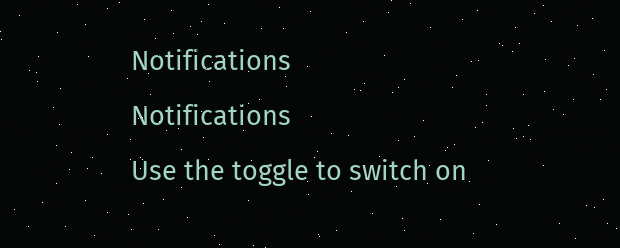Notifications
Notifications
Use the toggle to switch on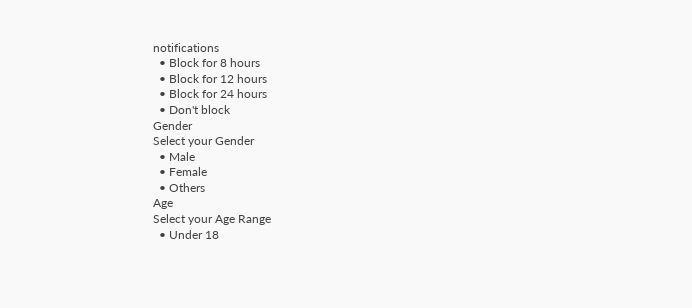notifications
  • Block for 8 hours
  • Block for 12 hours
  • Block for 24 hours
  • Don't block
Gender
Select your Gender
  • Male
  • Female
  • Others
Age
Select your Age Range
  • Under 18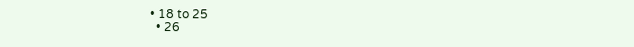• 18 to 25
  • 26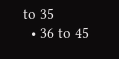to 35
  • 36 to 45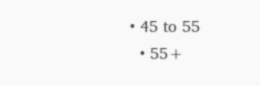• 45 to 55
  • 55+